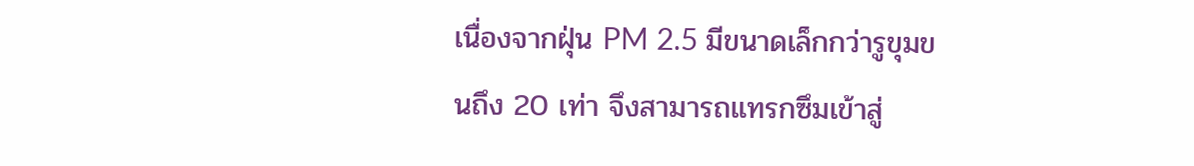เนื่องจากฝุ่น PM 2.5 มีขนาดเล็กกว่ารูขุมขนถึง 20 เท่า จึงสามารถแทรกซึมเข้าสู่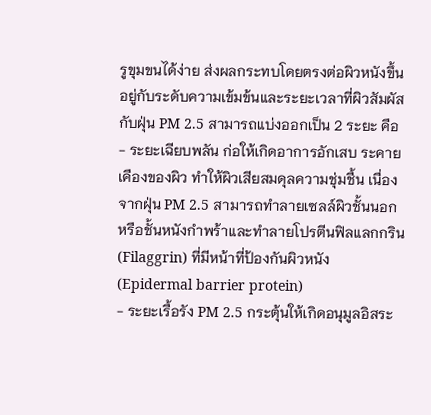รูขุมขนได้ง่าย ส่งผลกระทบโดยตรงต่อผิวหนังขึ้นอยู่กับระดับความเข้มข้นและระยะเวลาที่ผิวสัมผัสกับฝุ่น PM 2.5 สามารถแบ่งออกเป็น 2 ระยะ คือ
- ระยะเฉียบพลัน ก่อให้เกิดอาการอักเสบ ระคายเคืองของผิว ทำให้ผิวเสียสมดุลความชุ่มชื้น เนื่องจากฝุ่น PM 2.5 สามารถทำลายเซลล์ผิวชั้นนอก หรือชั้นหนังกำพร้าและทำลายโปรตีนฟิลแลกกริน (Filaggrin) ที่มีหน้าที่ป้องกันผิวหนัง (Epidermal barrier protein)
- ระยะเรื้อรัง PM 2.5 กระตุ้นให้เกิดอนุมูลอิสระ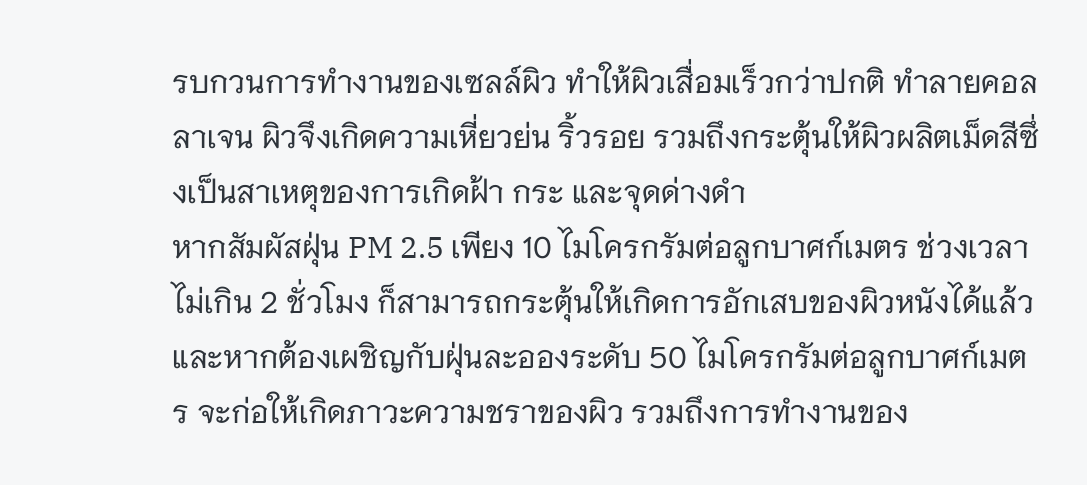รบกวนการทำงานของเซลล์ผิว ทำให้ผิวเสื่อมเร็วกว่าปกติ ทำลายคอลลาเจน ผิวจึงเกิดความเหี่ยวย่น ริ้วรอย รวมถึงกระตุ้นให้ผิวผลิตเม็ดสีซึ่งเป็นสาเหตุของการเกิดฝ้า กระ และจุดด่างดำ
หากสัมผัสฝุ่น PM 2.5 เพียง 10 ไมโครกรัมต่อลูกบาศก์เมตร ช่วงเวลาไม่เกิน 2 ชั่วโมง ก็สามารถกระตุ้นให้เกิดการอักเสบของผิวหนังได้แล้ว และหากต้องเผชิญกับฝุ่นละอองระดับ 50 ไมโครกรัมต่อลูกบาศก์เมตร จะก่อให้เกิดภาวะความชราของผิว รวมถึงการทำงานของ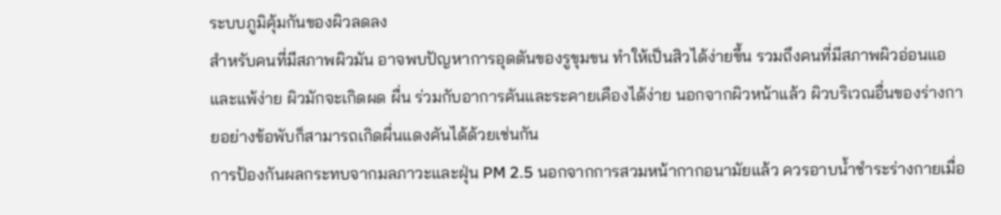ระบบภูมิคุ้มกันของผิวลดลง
สำหรับคนที่มีสภาพผิวมัน อาจพบปัญหาการอุดตันของรูขุมขน ทำให้เป็นสิวได้ง่ายขึ้น รวมถึงคนที่มีสภาพผิวอ่อนแอและแพ้ง่าย ผิวมักจะเกิดผด ผื่น ร่วมกับอาการคันและระคายเคืองได้ง่าย นอกจากผิวหน้าแล้ว ผิวบริเวณอื่นของร่างกายอย่างข้อพับก็สามารถเกิดผื่นแดงคันได้ด้วยเช่นกัน
การป้องกันผลกระทบจากมลภาวะและฝุ่น PM 2.5 นอกจากการสวมหน้ากากอนามัยแล้ว ควรอาบน้ำชำระร่างกายเมื่อ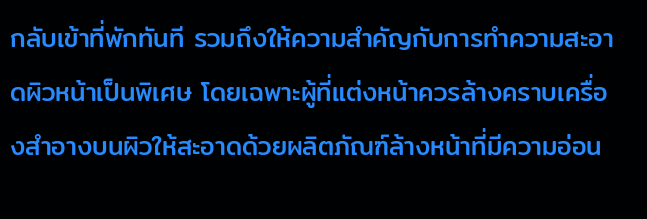กลับเข้าที่พักทันที รวมถึงให้ความสำคัญกับการทำความสะอาดผิวหน้าเป็นพิเศษ โดยเฉพาะผู้ที่แต่งหน้าควรล้างคราบเครื่องสำอางบนผิวให้สะอาดด้วยผลิตภัณฑ์ล้างหน้าที่มีความอ่อน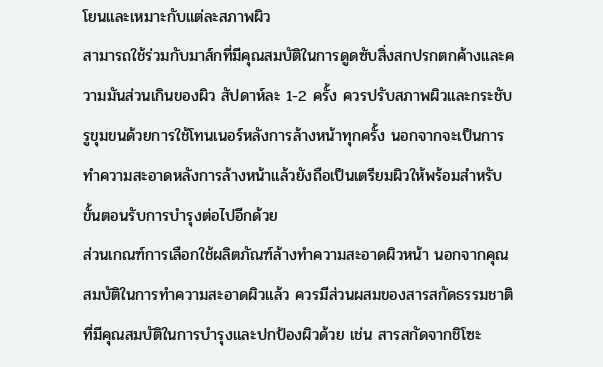โยนและเหมาะกับแต่ละสภาพผิว
สามารถใช้ร่วมกับมาส์กที่มีคุณสมบัติในการดูดซับสิ่งสกปรกตกค้างและความมันส่วนเกินของผิว สัปดาห์ละ 1-2 ครั้ง ควรปรับสภาพผิวและกระชับรูขุมขนด้วยการใช้โทนเนอร์หลังการล้างหน้าทุกครั้ง นอกจากจะเป็นการทำความสะอาดหลังการล้างหน้าแล้วยังถือเป็นเตรียมผิวให้พร้อมสำหรับขั้นตอนรับการบำรุงต่อไปอีกด้วย
ส่วนเกณฑ์การเลือกใช้ผลิตภัณฑ์ล้างทำความสะอาดผิวหน้า นอกจากคุณสมบัติในการทำความสะอาดผิวแล้ว ควรมีส่วนผสมของสารสกัดธรรมชาติที่มีคุณสมบัติในการบำรุงและปกป้องผิวด้วย เช่น สารสกัดจากชิโซะ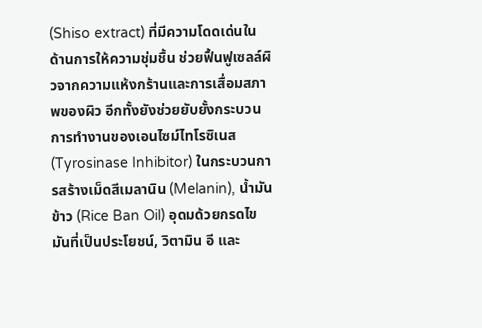(Shiso extract) ที่มีความโดดเด่นในด้านการให้ความชุ่มชื้น ช่วยฟื้นฟูเซลล์ผิวจากความแห้งกร้านและการเสื่อมสภาพของผิว อีกทั้งยังช่วยยับยั้งกระบวนการทำงานของเอนไซม์ไทโรซิเนส (Tyrosinase Inhibitor) ในกระบวนการสร้างเม็ดสีเมลานิน (Melanin), น้ำมันข้าว (Rice Ban Oil) อุดมด้วยกรดไขมันที่เป็นประโยชน์, วิตามิน อี และ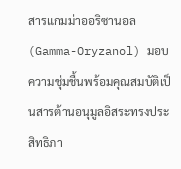สารแกมม่าออริซานอล (Gamma-Oryzanol) มอบความชุ่มชื้นพร้อมคุณสมบัติเป็นสารต้านอนุมูลอิสระทรงประสิทธิภา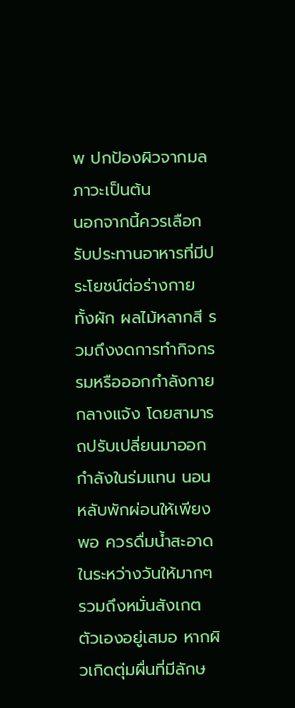พ ปกป้องผิวจากมลภาวะเป็นต้น
นอกจากนี้ควรเลือกรับประทานอาหารที่มีประโยชน์ต่อร่างกาย ทั้งผัก ผลไม้หลากสี รวมถึงงดการทำกิจกรรมหรือออกกำลังกายกลางแจ้ง โดยสามารถปรับเปลี่ยนมาออกกำลังในร่มแทน นอนหลับพักผ่อนให้เพียงพอ ควรดื่มน้ำสะอาดในระหว่างวันให้มากๆ รวมถึงหมั่นสังเกตตัวเองอยู่เสมอ หากผิวเกิดตุ่มผื่นที่มีลักษ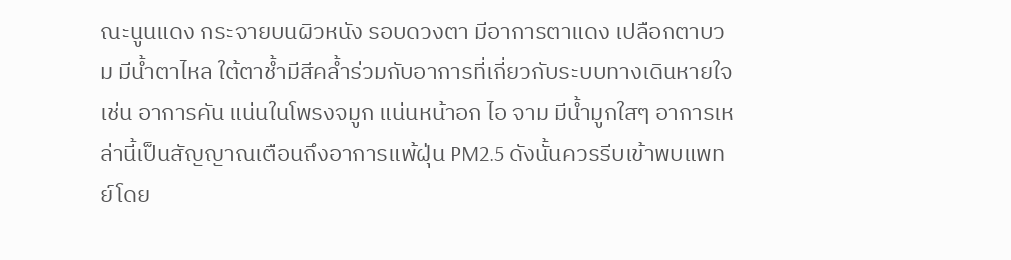ณะนูนแดง กระจายบนผิวหนัง รอบดวงตา มีอาการตาแดง เปลือกตาบวม มีน้ำตาไหล ใต้ตาช้ำมีสีคล้ำร่วมกับอาการที่เกี่ยวกับระบบทางเดินหายใจ เช่น อาการคัน แน่นในโพรงจมูก แน่นหน้าอก ไอ จาม มีน้ำมูกใสๆ อาการเหล่านี้เป็นสัญญาณเตือนถึงอาการแพ้ฝุ่น PM2.5 ดังนั้นควรรีบเข้าพบแพทย์โดย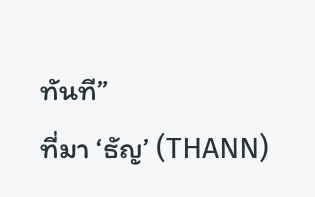ทันที”
ที่มา ‘ธัญ’ (THANN)